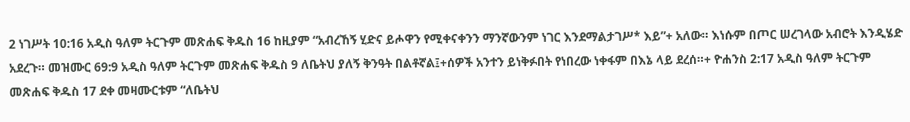2 ነገሥት 10:16 አዲስ ዓለም ትርጉም መጽሐፍ ቅዱስ 16 ከዚያም “አብረኸኝ ሂድና ይሖዋን የሚቀናቀንን ማንኛውንም ነገር እንደማልታገሥ* እይ”+ አለው። እነሱም በጦር ሠረገላው አብሮት እንዲሄድ አደረጉ። መዝሙር 69:9 አዲስ ዓለም ትርጉም መጽሐፍ ቅዱስ 9 ለቤትህ ያለኝ ቅንዓት በልቶኛል፤+ሰዎች አንተን ይነቅፉበት የነበረው ነቀፋም በእኔ ላይ ደረሰ።+ ዮሐንስ 2:17 አዲስ ዓለም ትርጉም መጽሐፍ ቅዱስ 17 ደቀ መዛሙርቱም “ለቤትህ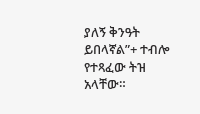ያለኝ ቅንዓት ይበላኛል”+ ተብሎ የተጻፈው ትዝ አላቸው።